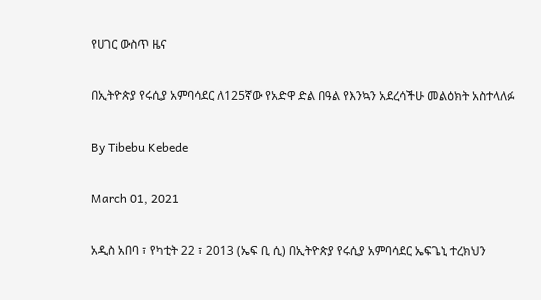የሀገር ውስጥ ዜና

በኢትዮጵያ የሩሲያ አምባሳደር ለ125ኛው የአድዋ ድል በዓል የእንኳን አደረሳችሁ መልዕክት አስተላለፉ

By Tibebu Kebede

March 01, 2021

አዲስ አበባ ፣ የካቲት 22 ፣ 2013 (ኤፍ ቢ ሲ) በኢትዮጵያ የሩሲያ አምባሳደር ኤፍጌኒ ተረክህን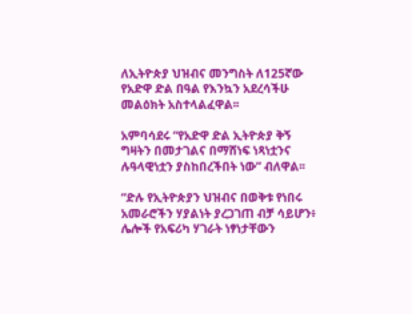ለኢትዮጵያ ህዝብና መንግስት ለ125ኛው የአድዋ ድል በዓል የእንኳን አደረሳችሁ መልዕክት አስተላልፈዋል፡፡

አምባሳደሩ “የአድዋ ድል ኢትዮጵያ ቅኝ ግዛትን በመታገልና በማሸነፍ ነጻነቷንና ሉዓላዊነቷን ያስከበረችበት ነው” ብለዋል፡፡

“ድሉ የኢትዮጵያን ህዝብና በወቅቱ የነበሩ አመራሮችን ሃያልነት ያረጋገጠ ብቻ ሳይሆን፥ ሌሎች የአፍሪካ ሃገራት ነፃነታቸውን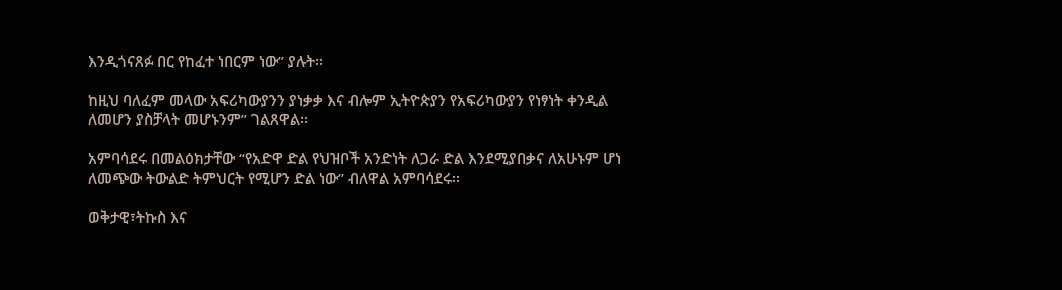እንዲጎናጸፉ በር የከፈተ ነበርም ነው” ያሉት፡፡

ከዚህ ባለፈም መላው አፍሪካውያንን ያነቃቃ እና ብሎም ኢትዮጵያን የአፍሪካውያን የነፃነት ቀንዲል ለመሆን ያስቻላት መሆኑንም” ገልጸዋል፡፡

አምባሳደሩ በመልዕክታቸው “የአድዋ ድል የህዝቦች አንድነት ለጋራ ድል እንደሚያበቃና ለአሁኑም ሆነ ለመጭው ትውልድ ትምህርት የሚሆን ድል ነው” ብለዋል አምባሳደሩ፡፡

ወቅታዊ፣ትኩስ እና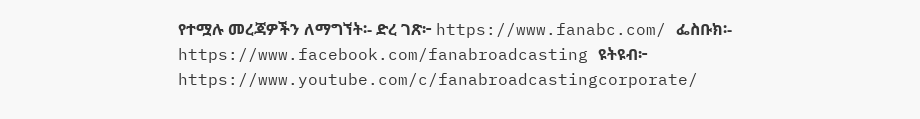የተሟሉ መረጃዎችን ለማግኘት፡- ድረ ገጽ፦ https://www.fanabc.com/ ፌስቡክ፡- https://www.facebook.com/fanabroadcasting ዩትዩብ፦ https://www.youtube.com/c/fanabroadcastingcorporate/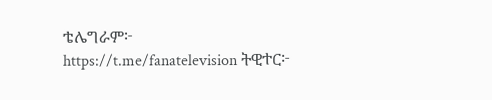ቴሌግራም፦ https://t.me/fanatelevision ትዊተር፦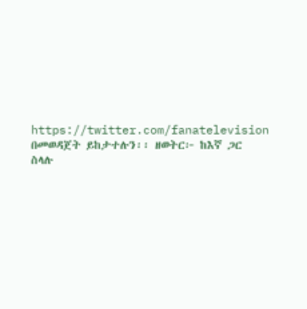https://twitter.com/fanatelevision በመወዳጀት ይከታተሉን፡፡ ዘወትር፦ ከእኛ ጋር ስላሉ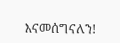እናመሰግናለን!